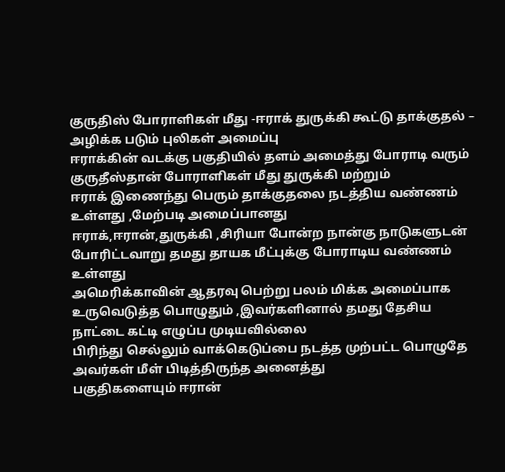குருதிஸ் போராளிகள் மீது -ஈராக் துருக்கி கூட்டு தாக்குதல் – அழிக்க படும் புலிகள் அமைப்பு
ஈராக்கின் வடக்கு பகுதியில் தளம் அமைத்து போராடி வரும் குருதீஸ்தான் போராளிகள் மீது துருக்கி மற்றும்
ஈராக் இணைந்து பெரும் தாக்குதலை நடத்திய வண்ணம் உள்ளது ,மேற்படி அமைப்பானது
ஈராக்,ஈரான்,துருக்கி ,சிரியா போன்ற நான்கு நாடுகளுடன் போரிட்டவாறு தமது தாயக மீட்புக்கு போராடிய வண்ணம் உள்ளது
அமெரிக்காவின் ஆதரவு பெற்று பலம் மிக்க அமைப்பாக உருவெடுத்த பொழுதும் ,இவர்களினால் தமது தேசிய நாட்டை கட்டி எழுப்ப முடியவில்லை
பிரிந்து செல்லும் வாக்கெடுப்பை நடத்த முற்பட்ட பொழுதே அவர்கள் மீள் பிடித்திருந்த அனைத்து
பகுதிகளையும் ஈரான்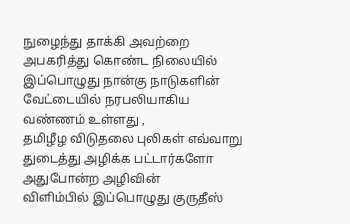நுழைந்து தாக்கி அவற்றை அபகரித்து கொண்ட நிலையில் இப்பொழுது நான்கு நாடுகளின் வேட்டையில் நரபலியாகிய வண்ணம் உள்ளது ,
தமிழீழ விடுதலை புலிகள் எவ்வாறு துடைத்து அழிக்க பட்டார்களோ அதுபோன்ற அழிவின்
விளிம்பில் இப்பொழுது குருதீஸ்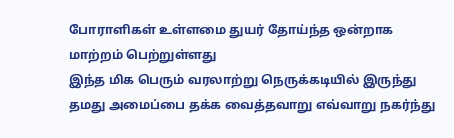போராளிகள் உள்ளமை துயர் தோய்ந்த ஒன்றாக மாற்றம் பெற்றுள்ளது
இந்த மிக பெரும் வரலாற்று நெருக்கடியில் இருந்து தமது அமைப்பை தக்க வைத்தவாறு எவ்வாறு நகர்ந்து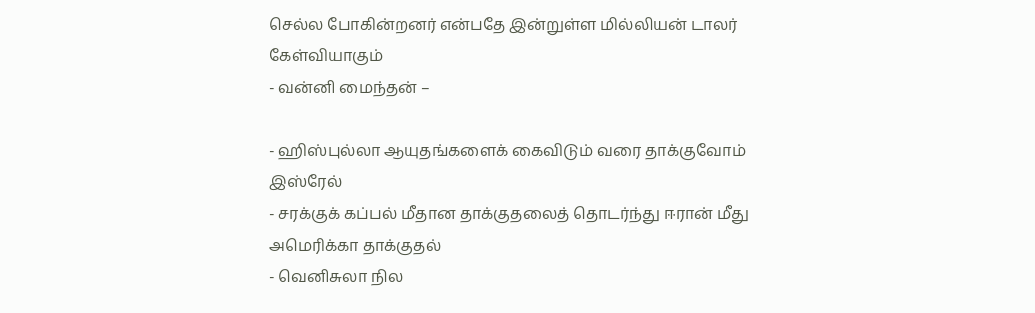செல்ல போகின்றனர் என்பதே இன்றுள்ள மில்லியன் டாலர் கேள்வியாகும்
- வன்னி மைந்தன் –

- ஹிஸ்புல்லா ஆயுதங்களைக் கைவிடும் வரை தாக்குவோம் இஸ்ரேல்
- சரக்குக் கப்பல் மீதான தாக்குதலைத் தொடர்ந்து ஈரான் மீது அமெரிக்கா தாக்குதல்
- வெனிசுலா நில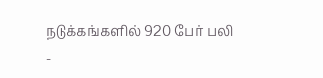நடுக்கங்களில் 920 பேர் பலி
-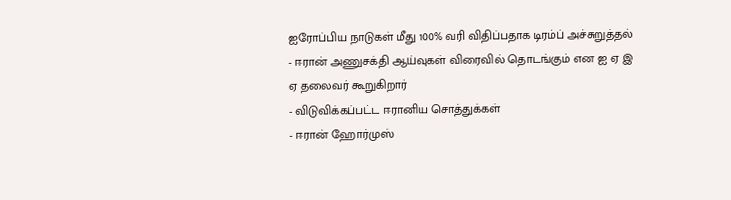ஐரோப்பிய நாடுகள் மீது 100% வரி விதிப்பதாக டிரம்ப் அச்சுறுத்தல்
- ஈரான் அணுசக்தி ஆய்வுகள் விரைவில் தொடங்கும் என ஐ ஏ இ ஏ தலைவர் கூறுகிறார்
- விடுவிக்கப்பட்ட ஈரானிய சொத்துக்கள்
- ஈரான் ஹோர்முஸ்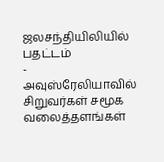ஜலசந்தியிலியில் பதட்டம்
- அவுஸ்ரேலியாவில் சிறுவர்கள் சமூக வலைத்தளங்கள்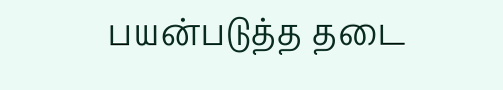பயன்படுத்த தடை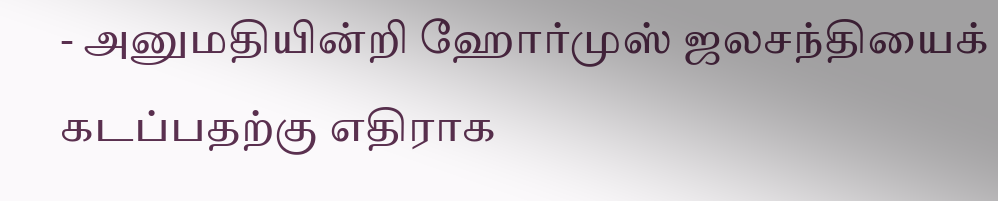- அனுமதியின்றி ஹோர்முஸ் ஜலசந்தியைக் கடப்பதற்கு எதிராக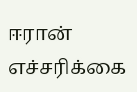ஈரான் எச்சரிக்கை